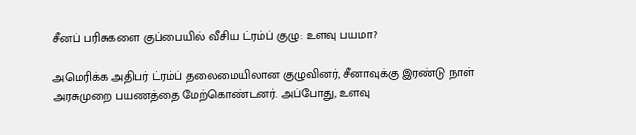சீனப் பரிசுகளை குப்பையில் வீசிய ட்ரம்ப் குழு: உளவு பயமா?

அமெரிக்க அதிபர் ட்ரம்ப் தலைமையிலான குழுவினர், சீனாவுக்கு இரண்டு நாள் அரசுமுறை பயணத்தை மேற்கொண்டனர். அப்போது, உளவு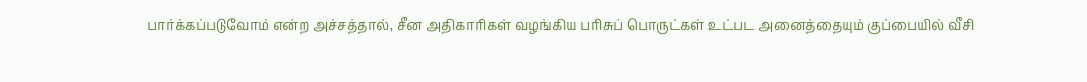பார்க்கப்படுவோம் என்ற அச்சத்தால், சீன அதிகாரிகள் வழங்கிய பரிசுப் பொருட்கள் உட்பட அனைத்தையும் குப்பையில் வீசி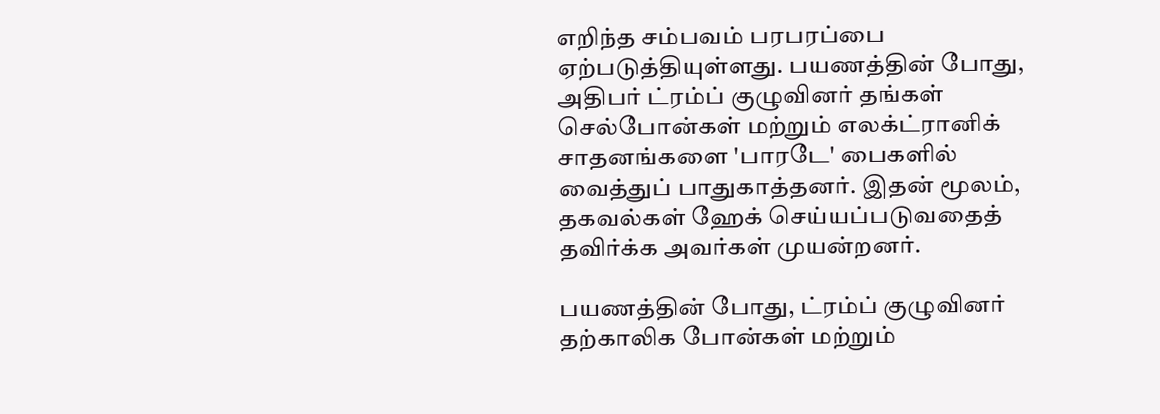எறிந்த சம்பவம் பரபரப்பை ஏற்படுத்தியுள்ளது. பயணத்தின் போது, அதிபர் ட்ரம்ப் குழுவினர் தங்கள் செல்போன்கள் மற்றும் எலக்ட்ரானிக் சாதனங்களை 'பாரடே' பைகளில் வைத்துப் பாதுகாத்தனர். இதன் மூலம், தகவல்கள் ஹேக் செய்யப்படுவதைத் தவிர்க்க அவர்கள் முயன்றனர்.

பயணத்தின் போது, ட்ரம்ப் குழுவினர் தற்காலிக போன்கள் மற்றும்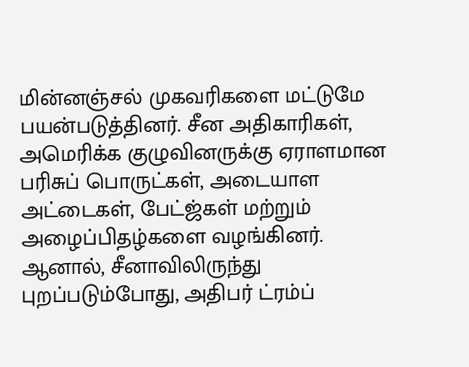மின்னஞ்சல் முகவரிகளை மட்டுமே பயன்படுத்தினர். சீன அதிகாரிகள், அமெரிக்க குழுவினருக்கு ஏராளமான பரிசுப் பொருட்கள், அடையாள அட்டைகள், பேட்ஜ்கள் மற்றும் அழைப்பிதழ்களை வழங்கினர். ஆனால், சீனாவிலிருந்து புறப்படும்போது, அதிபர் ட்ரம்ப்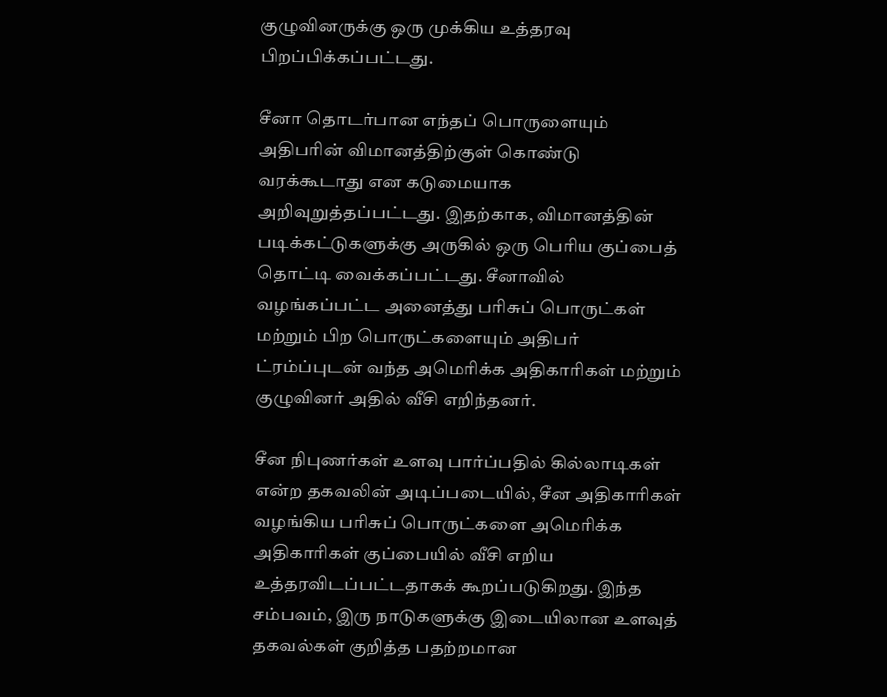குழுவினருக்கு ஒரு முக்கிய உத்தரவு பிறப்பிக்கப்பட்டது.

சீனா தொடர்பான எந்தப் பொருளையும் அதிபரின் விமானத்திற்குள் கொண்டு வரக்கூடாது என கடுமையாக அறிவுறுத்தப்பட்டது. இதற்காக, விமானத்தின் படிக்கட்டுகளுக்கு அருகில் ஒரு பெரிய குப்பைத் தொட்டி வைக்கப்பட்டது. சீனாவில் வழங்கப்பட்ட அனைத்து பரிசுப் பொருட்கள் மற்றும் பிற பொருட்களையும் அதிபர் ட்ரம்ப்புடன் வந்த அமெரிக்க அதிகாரிகள் மற்றும் குழுவினர் அதில் வீசி எறிந்தனர்.

சீன நிபுணர்கள் உளவு பார்ப்பதில் கில்லாடிகள் என்ற தகவலின் அடிப்படையில், சீன அதிகாரிகள் வழங்கிய பரிசுப் பொருட்களை அமெரிக்க அதிகாரிகள் குப்பையில் வீசி எறிய உத்தரவிடப்பட்டதாகக் கூறப்படுகிறது. இந்த சம்பவம், இரு நாடுகளுக்கு இடையிலான உளவுத் தகவல்கள் குறித்த பதற்றமான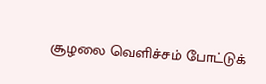சூழலை வெளிச்சம் போட்டுக்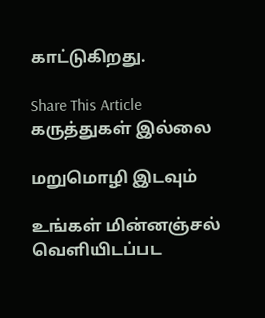காட்டுகிறது.

Share This Article
கருத்துகள் இல்லை

மறுமொழி இடவும்

உங்கள் மின்னஞ்சல் வெளியிடப்பட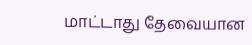மாட்டாது தேவையான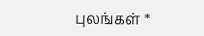புலங்கள் *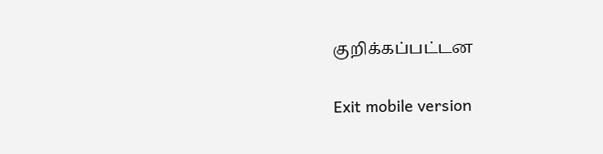குறிக்கப்பட்டன

Exit mobile version